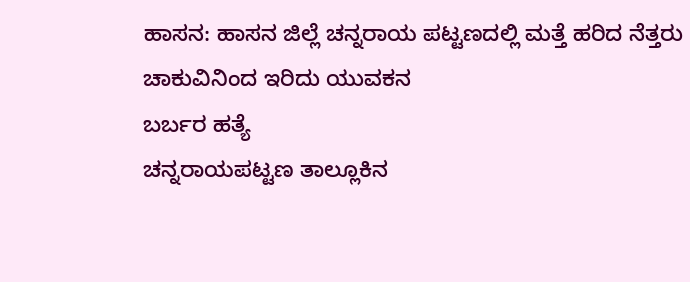ಹಾಸನ: ಹಾಸನ ಜಿಲ್ಲೆ ಚನ್ನರಾಯ ಪಟ್ಟಣದಲ್ಲಿ ಮತ್ತೆ ಹರಿದ ನೆತ್ತರು
ಚಾಕುವಿನಿಂದ ಇರಿದು ಯುವಕನ
ಬರ್ಬರ ಹತ್ಯೆ
ಚನ್ನರಾಯಪಟ್ಟಣ ತಾಲ್ಲೂಕಿನ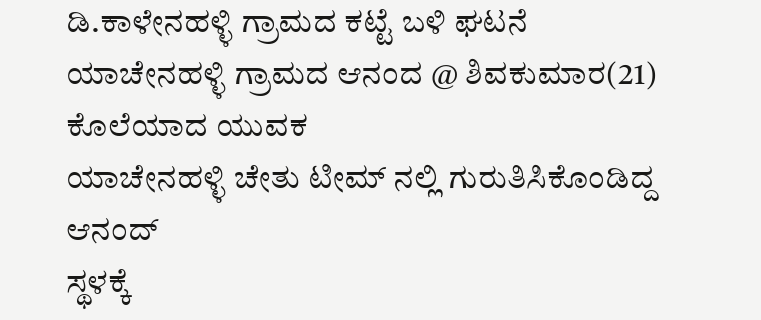ಡಿ.ಕಾಳೇನಹಳ್ಳಿ ಗ್ರಾಮದ ಕಟ್ಟೆ ಬಳಿ ಘಟನೆ
ಯಾಚೇನಹಳ್ಳಿ ಗ್ರಾಮದ ಆನಂದ @ ಶಿವಕುಮಾರ(21) ಕೊಲೆಯಾದ ಯುವಕ
ಯಾಚೇನಹಳ್ಳಿ ಚೇತು ಟೀಮ್ ನಲ್ಲಿ ಗುರುತಿಸಿಕೊಂಡಿದ್ದ ಆನಂದ್
ಸ್ಥಳಕ್ಕೆ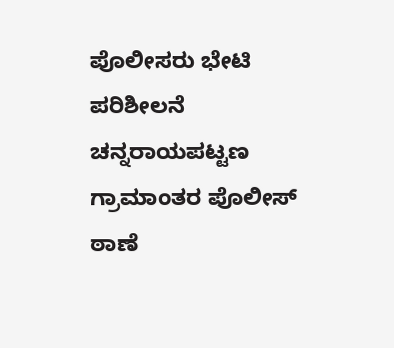ಪೊಲೀಸರು ಭೇಟಿ ಪರಿಶೀಲನೆ
ಚನ್ನರಾಯಪಟ್ಟಣ ಗ್ರಾಮಾಂತರ ಪೊಲೀಸ್ ಠಾಣೆ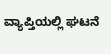ವ್ಯಾಪ್ತಿಯಲ್ಲಿ ಘಟನೆ